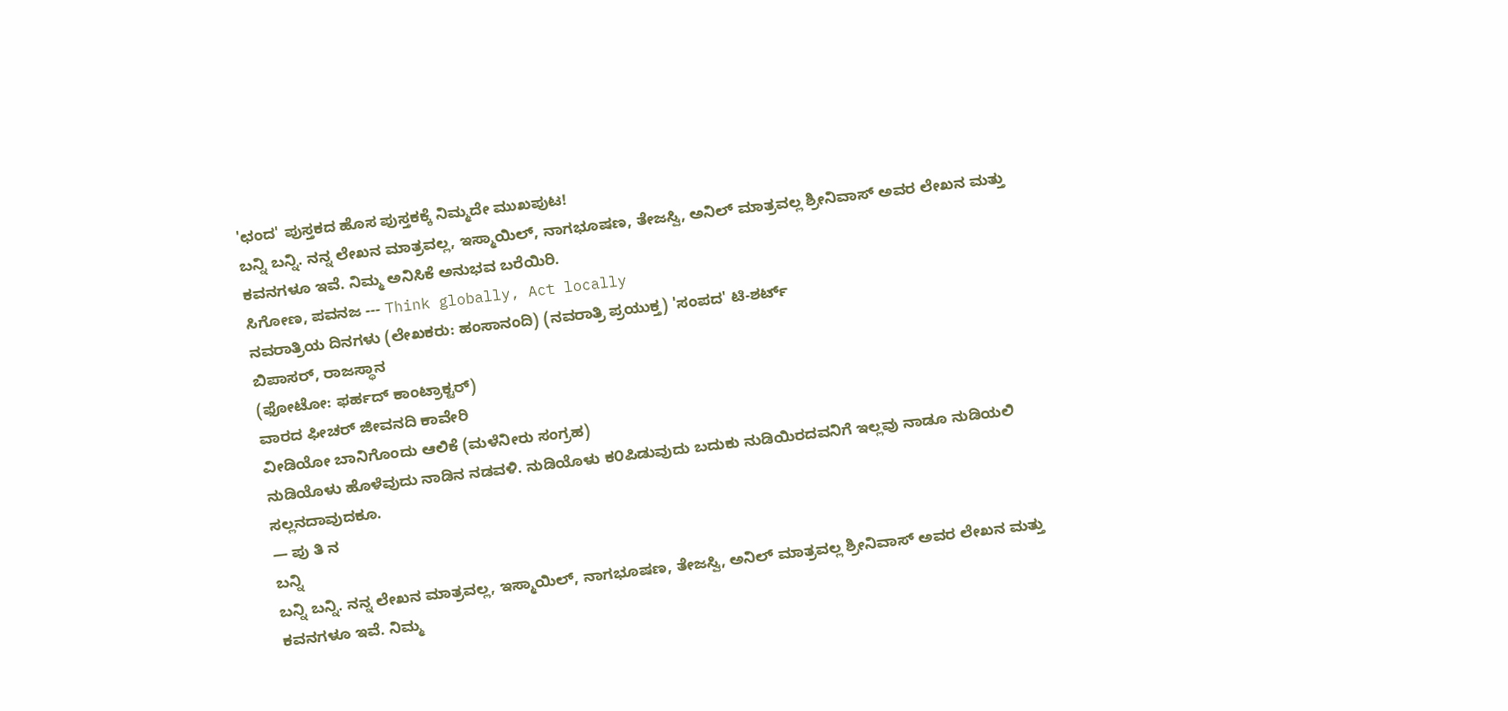'ಛಂದ' ಪುಸ್ತಕದ ಹೊಸ ಪುಸ್ತಕಕ್ಕೆ ನಿಮ್ಮದೇ ಮುಖಪುಟ!
ಬನ್ನಿ ಬನ್ನಿ. ನನ್ನ ಲೇಖನ ಮಾತ್ರವಲ್ಲ, ಇಸ್ಮಾಯಿಲ್, ನಾಗಭೂಷಣ, ತೇಜಸ್ವಿ, ಅನಿಲ್ ಮಾತ್ರವಲ್ಲ ಶ್ರೀನಿವಾಸ್ ಅವರ ಲೇಖನ ಮತ್ತು ಕವನಗಳೂ ಇವೆ. ನಿಮ್ಮ ಅನಿಸಿಕೆ ಅನುಭವ ಬರೆಯಿರಿ.
ಸಿಗೋಣ, ಪವನಜ --- Think globally, Act locally
ನವರಾತ್ರಿಯ ದಿನಗಳು (ಲೇಖಕರು: ಹಂಸಾನಂದಿ) (ನವರಾತ್ರಿ ಪ್ರಯುಕ್ತ) 'ಸಂಪದ' ಟಿ-ಶರ್ಟ್
ಬಿಪಾಸರ್, ರಾಜಸ್ಥಾನ
(ಫೋಟೋ: ಫರ್ಹದ್ ಕಾಂಟ್ರಾಕ್ಟರ್)
ವಾರದ ಫೀಚರ್ ಜೀವನದಿ ಕಾವೇರಿ
ವೀಡಿಯೋ ಬಾನಿಗೊಂದು ಆಲಿಕೆ (ಮಳೆನೀರು ಸಂಗ್ರಹ)
ನುಡಿಯೊಳು ಹೊಳೆವುದು ನಾಡಿನ ನಡವಳಿ. ನುಡಿಯೊಳು ಕ೦ಪಿಡುವುದು ಬದುಕು ನುಡಿಯಿರದವನಿಗೆ ಇಲ್ಲವು ನಾಡೂ ನುಡಿಯಲಿ ಸಲ್ಲನದಾವುದಕೂ.
— ಪು ತಿ ನ
ಬನ್ನಿ
ಬನ್ನಿ ಬನ್ನಿ. ನನ್ನ ಲೇಖನ ಮಾತ್ರವಲ್ಲ, ಇಸ್ಮಾಯಿಲ್, ನಾಗಭೂಷಣ, ತೇಜಸ್ವಿ, ಅನಿಲ್ ಮಾತ್ರವಲ್ಲ ಶ್ರೀನಿವಾಸ್ ಅವರ ಲೇಖನ ಮತ್ತು ಕವನಗಳೂ ಇವೆ. ನಿಮ್ಮ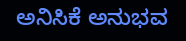ಅನಿಸಿಕೆ ಅನುಭವ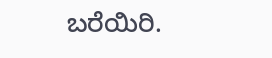ಬರೆಯಿರಿ.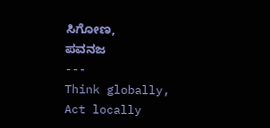ಸಿಗೋಣ,
ಪವನಜ
---
Think globally, Act locally